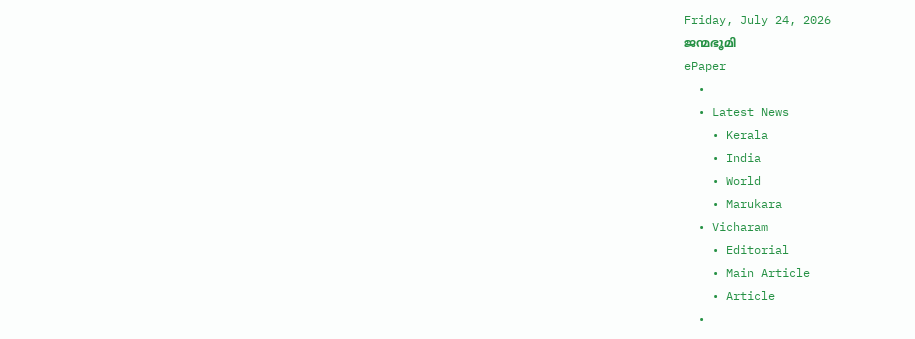Friday, July 24, 2026
ജന്മഭൂമി
ePaper
  •
  • Latest News
    • Kerala
    • India
    • World
    • Marukara
  • Vicharam
    • Editorial
    • Main Article
    • Article
  •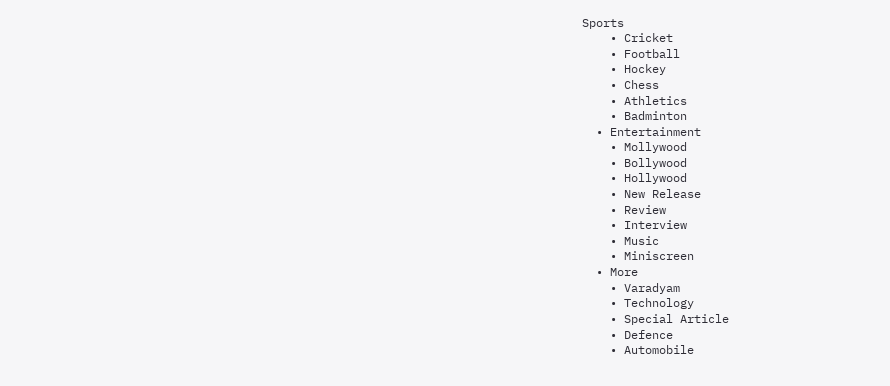Sports
    • Cricket
    • Football
    • Hockey
    • Chess
    • Athletics
    • Badminton
  • Entertainment
    • Mollywood
    • Bollywood
    • Hollywood
    • New Release
    • Review
    • Interview
    • Music
    • Miniscreen
  • More
    • Varadyam
    • Technology
    • Special Article
    • Defence
    • Automobile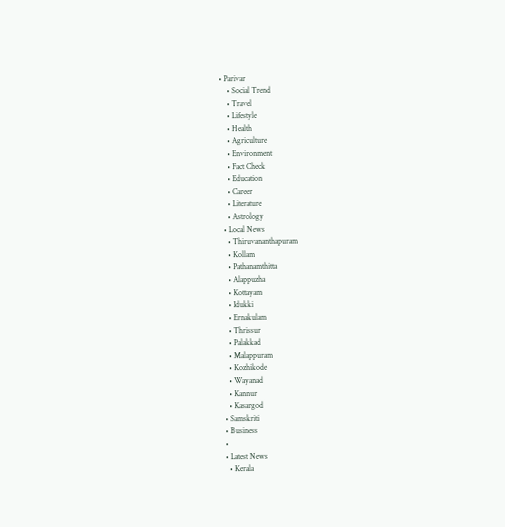• Parivar
    • Social Trend
    • Travel
    • Lifestyle
    • Health
    • Agriculture
    • Environment
    • Fact Check
    • Education
    • Career
    • Literature
    • Astrology
  • Local News
    • Thiruvananthapuram
    • Kollam
    • Pathanamthitta
    • Alappuzha
    • Kottayam
    • Idukki
    • Ernakulam
    • Thrissur
    • Palakkad
    • Malappuram
    • Kozhikode
    • Wayanad
    • Kannur
    • Kasargod
  • Samskriti
  • Business
  •
  • Latest News
    • Kerala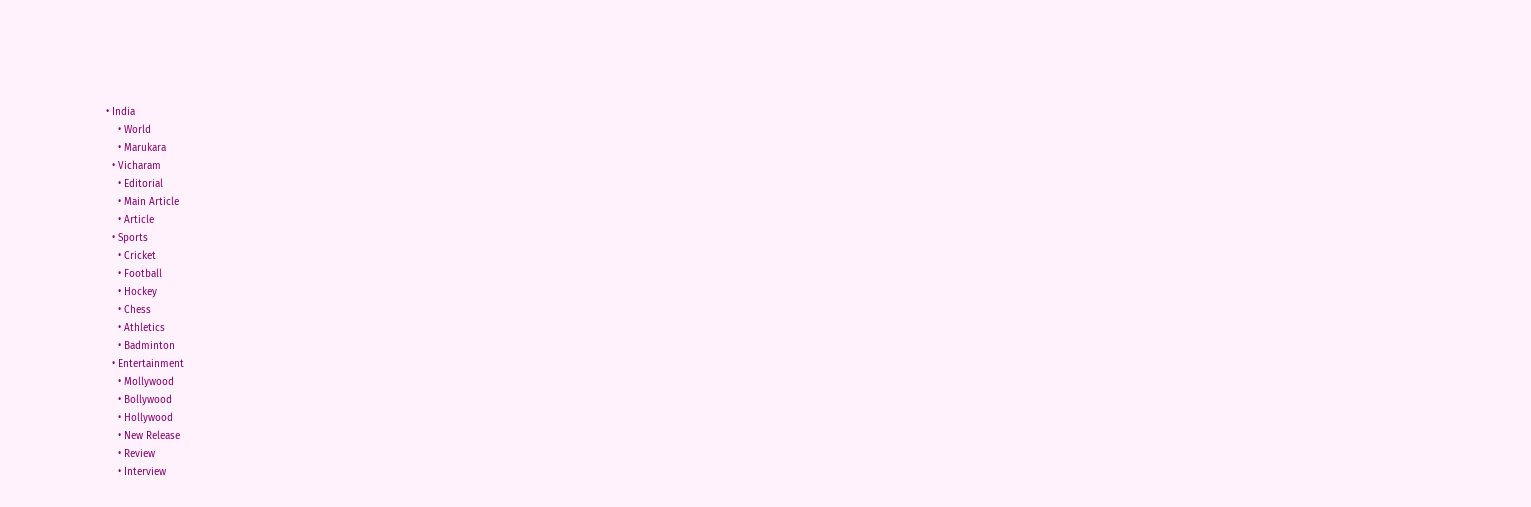• India
    • World
    • Marukara
  • Vicharam
    • Editorial
    • Main Article
    • Article
  • Sports
    • Cricket
    • Football
    • Hockey
    • Chess
    • Athletics
    • Badminton
  • Entertainment
    • Mollywood
    • Bollywood
    • Hollywood
    • New Release
    • Review
    • Interview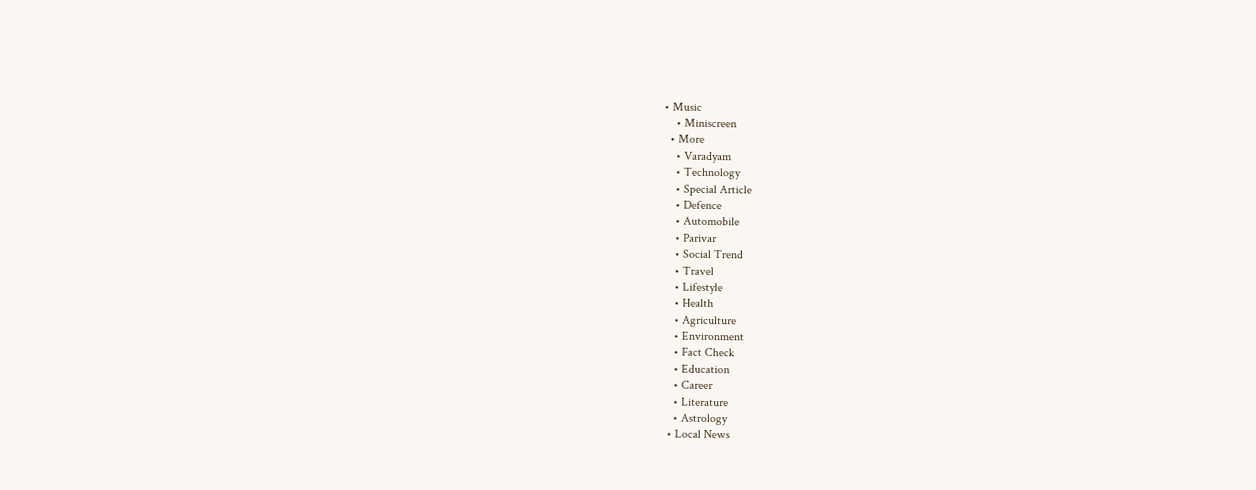• Music
    • Miniscreen
  • More
    • Varadyam
    • Technology
    • Special Article
    • Defence
    • Automobile
    • Parivar
    • Social Trend
    • Travel
    • Lifestyle
    • Health
    • Agriculture
    • Environment
    • Fact Check
    • Education
    • Career
    • Literature
    • Astrology
  • Local News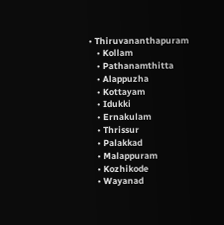• Thiruvananthapuram
    • Kollam
    • Pathanamthitta
    • Alappuzha
    • Kottayam
    • Idukki
    • Ernakulam
    • Thrissur
    • Palakkad
    • Malappuram
    • Kozhikode
    • Wayanad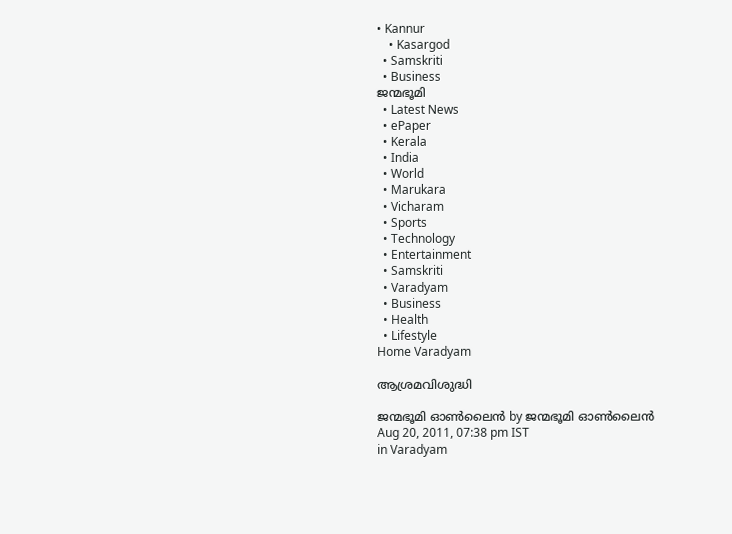• Kannur
    • Kasargod
  • Samskriti
  • Business
ജന്മഭൂമി
  • Latest News
  • ePaper
  • Kerala
  • India
  • World
  • Marukara
  • Vicharam
  • Sports
  • Technology
  • Entertainment
  • Samskriti
  • Varadyam
  • Business
  • Health
  • Lifestyle
Home Varadyam

ആശ്രമവിശുദ്ധി

ജന്മഭൂമി ഓണ്‍ലൈന്‍ by ജന്മഭൂമി ഓണ്‍ലൈന്‍
Aug 20, 2011, 07:38 pm IST
in Varadyam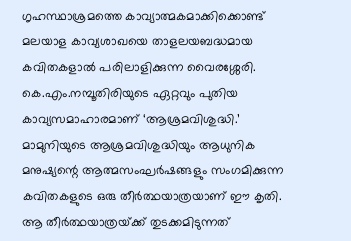ഗൃഹസ്ഥാശ്രമത്തെ കാവ്യാത്മകമാക്കിക്കൊണ്ട്‌ മലയാള കാവ്യശാഖയെ താളലയബദ്ധമായ കവിതകളാല്‍ പരിലാളിക്കുന്ന വൈരശ്ശേരി. കെ.എം.നമ്പൂതിരിയുടെ ഏറ്റവും പുതിയ കാവ്യസമാഹാരമാണ്‌ ‘ആശ്രമവിശുദ്ധി.’ മാമുനിയുടെ ആശ്രമവിശുദ്ധിയും ആധുനിക മനുഷ്യന്റെ ആത്മസംഘര്‍ഷങ്ങളും സംഗമിക്കുന്ന കവിതകളുടെ ഒരു തീര്‍ത്ഥയാത്രയാണ്‌ ഈ കൃതി. ആ തീര്‍ത്ഥയാത്രയ്‌ക്ക്‌ തുടക്കമിടുന്നത്‌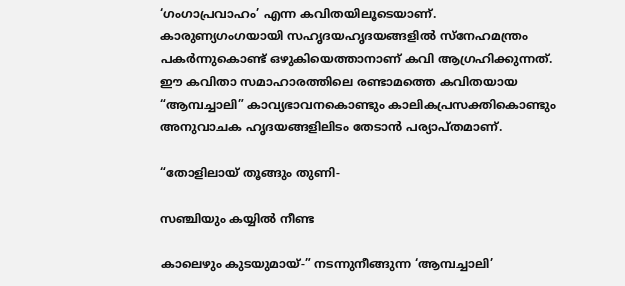‘ഗംഗാപ്രവാഹം’ എന്ന കവിതയിലൂടെയാണ്‌. കാരുണ്യഗംഗയായി സഹൃദയഹൃദയങ്ങളില്‍ സ്നേഹമന്ത്രം പകര്‍ന്നുകൊണ്ട്‌ ഒഴുകിയെത്താനാണ്‌ കവി ആഗ്രഹിക്കുന്നത്‌. ഈ കവിതാ സമാഹാരത്തിലെ രണ്ടാമത്തെ കവിതയായ “ആമ്പച്ചാലി” കാവ്യഭാവനകൊണ്ടും കാലികപ്രസക്തികൊണ്ടും അനുവാചക ഹൃദയങ്ങളിലിടം തേടാന്‍ പര്യാപ്തമാണ്‌.

“തോളിലായ്‌ തൂങ്ങും തുണി-

സഞ്ചിയും കയ്യില്‍ നീണ്ട

കാലെഴും കുടയുമായ്‌-” നടന്നുനീങ്ങുന്ന ‘ആമ്പച്ചാലി’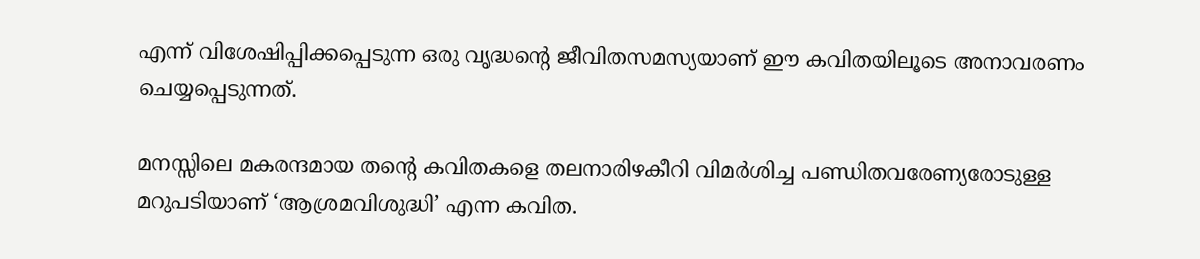എന്ന്‌ വിശേഷിപ്പിക്കപ്പെടുന്ന ഒരു വൃദ്ധന്റെ ജീവിതസമസ്യയാണ്‌ ഈ കവിതയിലൂടെ അനാവരണം ചെയ്യപ്പെടുന്നത്‌.

മനസ്സിലെ മകരന്ദമായ തന്റെ കവിതകളെ തലനാരിഴകീറി വിമര്‍ശിച്ച പണ്ഡിതവരേണ്യരോടുള്ള മറുപടിയാണ്‌ ‘ആശ്രമവിശുദ്ധി’ എന്ന കവിത.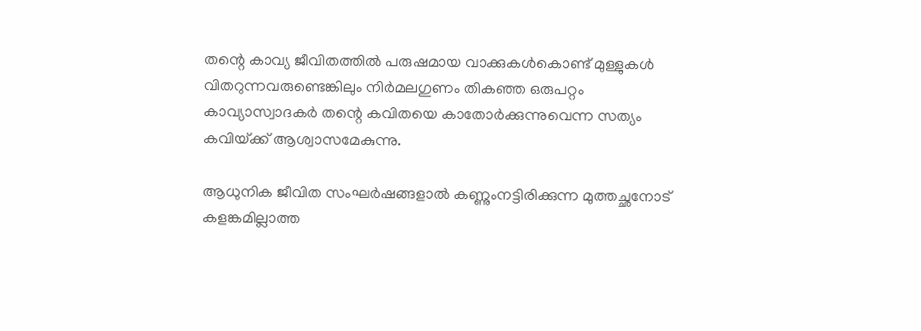തന്റെ കാവ്യ ജീവിതത്തില്‍ പരുഷമായ വാക്കുകള്‍കൊണ്ട്‌ മുള്ളുകള്‍ വിതറുന്നവരുണ്ടെങ്കിലും നിര്‍മലഗുണം തികഞ്ഞ ഒരുപറ്റം കാവ്യാസ്വാദകര്‍ തന്റെ കവിതയെ കാതോര്‍ക്കുന്നുവെന്ന സത്യം കവിയ്‌ക്ക്‌ ആശ്വാസമേകുന്നു.

ആധുനിക ജീവിത സംഘര്‍ഷങ്ങളാല്‍ കണ്ണുംനട്ടിരിക്കുന്ന മുത്തച്ഛനോട്‌ കളങ്കമില്ലാത്ത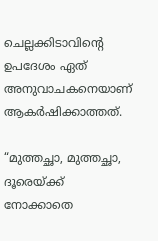ചെല്ലക്കിടാവിന്റെ ഉപദേശം ഏത്‌ അനുവാചകനെയാണ്‌ ആകര്‍ഷിക്കാത്തത്‌.

“മുത്തച്ഛാ, മുത്തച്ഛാ, ദൂരെയ്‌ക്ക്‌ നോക്കാതെ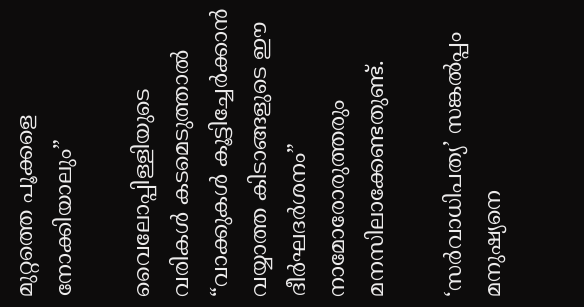മുറ്റത്തെ പൂക്കളെ നോക്കിയാലും”

വൈലോപ്പിള്ളിയുടെ വരികള്‍ കടമെടുത്താല്‍ “വാക്കുകള്‍ കൂട്ടിച്ചേര്‍ക്കാന്‍ വയ്യാത്ത കിടാങ്ങളുടെ ഈ ദീര്‍ഘദര്‍ശനം” നാമോരോരുത്തരും മനസിലാക്കേണ്ടതുണ്ട്‌.

‘സര്‍വാധിപത്യ’ സങ്കല്‍പ്പം മനുഷ്യനെ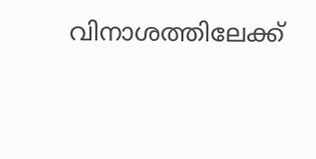വിനാശത്തിലേക്ക്‌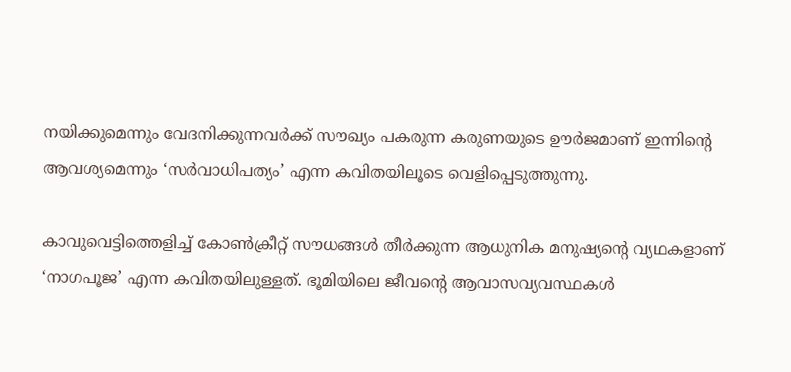നയിക്കുമെന്നും വേദനിക്കുന്നവര്‍ക്ക്‌ സൗഖ്യം പകരുന്ന കരുണയുടെ ഊര്‍ജമാണ്‌ ഇന്നിന്റെ ആവശ്യമെന്നും ‘സര്‍വാധിപത്യം’ എന്ന കവിതയിലൂടെ വെളിപ്പെടുത്തുന്നു.

കാവുവെട്ടിത്തെളിച്ച്‌ കോണ്‍ക്രീറ്റ്‌ സൗധങ്ങള്‍ തീര്‍ക്കുന്ന ആധുനിക മനുഷ്യന്റെ വ്യഥകളാണ്‌ ‘നാഗപൂജ’ എന്ന കവിതയിലുള്ളത്‌. ഭൂമിയിലെ ജീവന്റെ ആവാസവ്യവസ്ഥകള്‍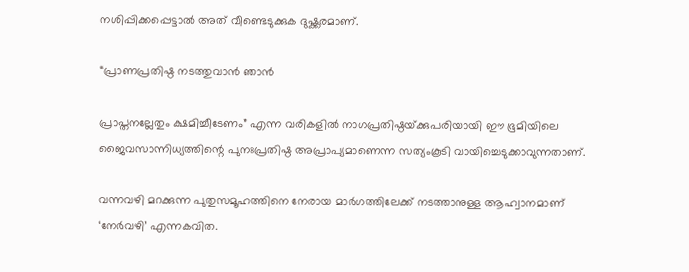നശിപ്പിക്കപ്പെട്ടാല്‍ അത്‌ വീണ്ടെടുക്കുക ദുഷ്ക്കരമാണ്‌.

“പ്രാണപ്രതിഷ്ഠ നടത്തുവാന്‍ ഞാന്‍

പ്രാപ്തനല്ലേതും ക്ഷമിച്ചീടേണം” എന്ന വരികളില്‍ നാഗപ്രതിഷ്ഠയ്‌ക്കുപരിയായി ഈ ഭൂമിയിലെ ജൈവസാന്നിധ്യത്തിന്റെ പുനഃപ്രതിഷ്ഠ അപ്രാപ്യമാണെന്ന സത്യംകൂടി വായിച്ചെടുക്കാവുന്നതാണ്‌.

വന്നവഴി മറക്കുന്ന പുതുസമൂഹത്തിനെ നേരായ മാര്‍ഗത്തിലേക്ക്‌ നടത്താനുള്ള ആഹ്വാനമാണ്‌ ‘നേര്‍വഴി’ എന്നകവിത.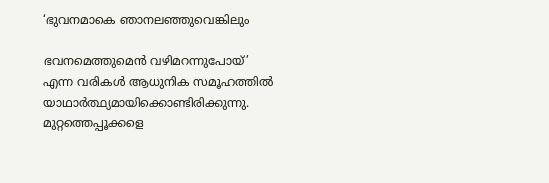‘ഭുവനമാകെ ഞാനലഞ്ഞുവെങ്കിലും

ഭവനമെത്തുമെന്‍ വഴിമറന്നുപോയ്‌’ എന്ന വരികള്‍ ആധുനിക സമൂഹത്തില്‍ യാഥാര്‍ത്ഥ്യമായിക്കൊണ്ടിരിക്കുന്നു. മുറ്റത്തെപ്പൂക്കളെ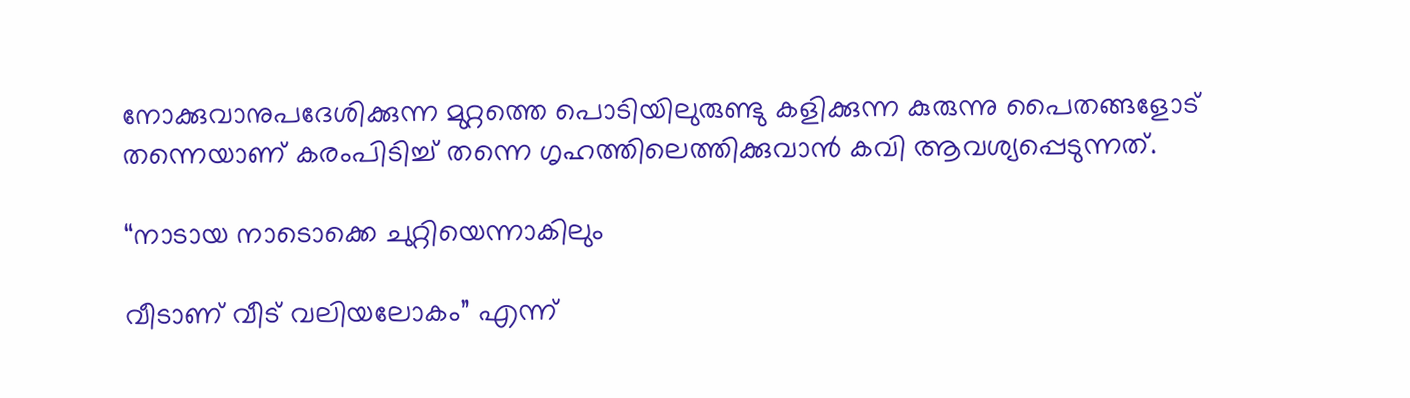നോക്കുവാനുപദേശിക്കുന്ന മുറ്റത്തെ പൊടിയിലുരുണ്ടു കളിക്കുന്ന കുരുന്നു പൈതങ്ങളോട്‌ തന്നെയാണ്‌ കരംപിടിച്ച്‌ തന്നെ ഗൃഹത്തിലെത്തിക്കുവാന്‍ കവി ആവശ്യപ്പെടുന്നത്‌.

“നാടായ നാടൊക്കെ ചുറ്റിയെന്നാകിലും

വീടാണ്‌ വീട്‌ വലിയലോകം” എന്ന്‌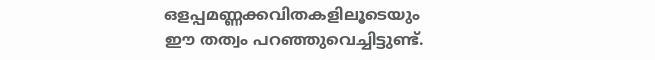ഒളപ്പമണ്ണക്കവിതകളിലൂടെയും ഈ തത്വം പറഞ്ഞുവെച്ചിട്ടുണ്ട്‌.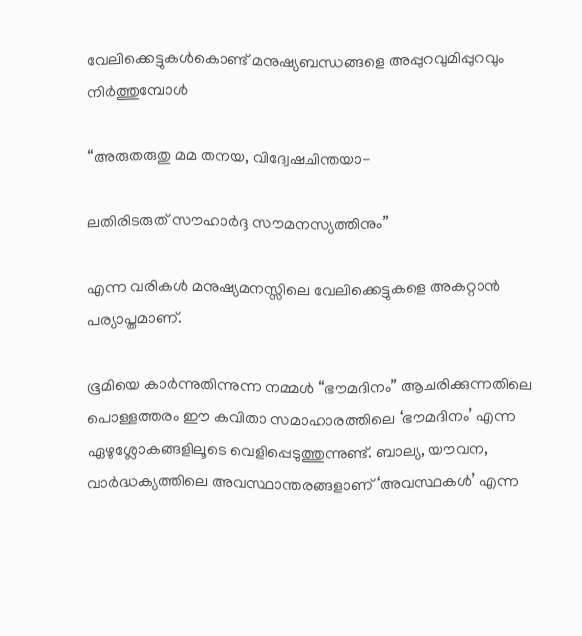വേലിക്കെട്ടുകള്‍കൊണ്ട്‌ മനുഷ്യബന്ധങ്ങളെ അപ്പുറവുമിപ്പുറവും നിര്‍ത്തുമ്പോള്‍

“അരുതരുതു മമ തനയ, വിദ്വേഷചിന്തയാ-

ലതിരിടരുത്‌ സൗഹാര്‍ദ്ദ സൗമനസ്യത്തിനും”

എന്ന വരികള്‍ മനുഷ്യമനസ്സിലെ വേലിക്കെട്ടുകളെ അകറ്റാന്‍ പര്യാപ്തമാണ്‌.

ഭൂമിയെ കാര്‍ന്നുതിന്നുന്ന നമ്മള്‍ “ഭൗമദിനം” ആചരിക്കുന്നതിലെ പൊള്ളത്തരം ഈ കവിതാ സമാഹാരത്തിലെ ‘ഭൗമദിനം’ എന്ന ഏഴുശ്ലോകങ്ങളിലൂടെ വെളിപ്പെടുത്തുന്നുണ്ട്‌. ബാല്യ, യൗവന, വാര്‍ദ്ധക്യത്തിലെ അവസ്ഥാന്തരങ്ങളാണ്‌ ‘അവസ്ഥകള്‍’ എന്ന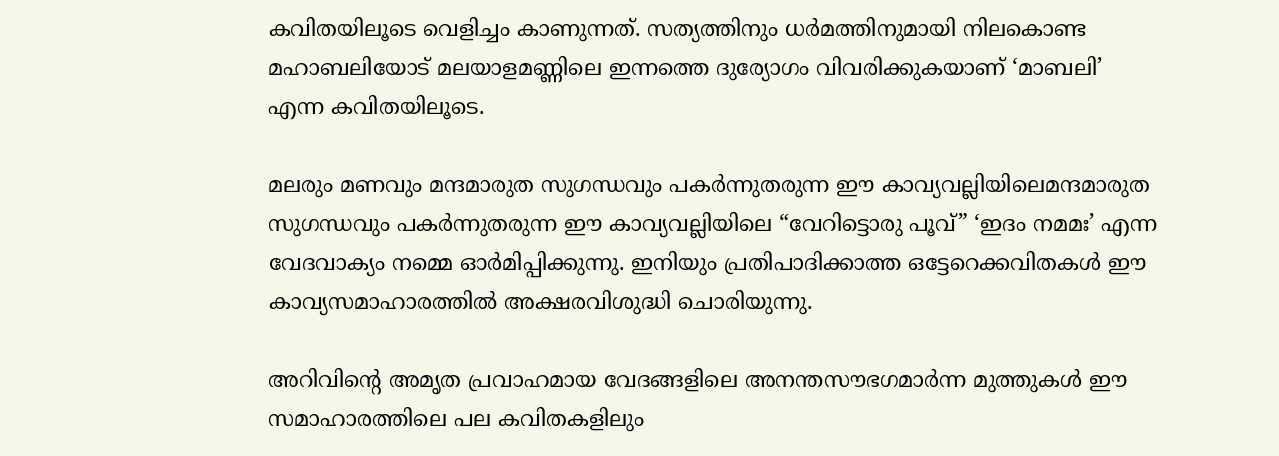കവിതയിലൂടെ വെളിച്ചം കാണുന്നത്‌. സത്യത്തിനും ധര്‍മത്തിനുമായി നിലകൊണ്ട മഹാബലിയോട്‌ മലയാളമണ്ണിലെ ഇന്നത്തെ ദുര്യോഗം വിവരിക്കുകയാണ്‌ ‘മാബലി’ എന്ന കവിതയിലൂടെ.

മലരും മണവും മന്ദമാരുത സുഗന്ധവും പകര്‍ന്നുതരുന്ന ഈ കാവ്യവല്ലിയിലെമന്ദമാരുത സുഗന്ധവും പകര്‍ന്നുതരുന്ന ഈ കാവ്യവല്ലിയിലെ “വേറിട്ടൊരു പൂവ്‌” ‘ഇദം നമമഃ’ എന്ന വേദവാക്യം നമ്മെ ഓര്‍മിപ്പിക്കുന്നു. ഇനിയും പ്രതിപാദിക്കാത്ത ഒട്ടേറെക്കവിതകള്‍ ഈ കാവ്യസമാഹാരത്തില്‍ അക്ഷരവിശുദ്ധി ചൊരിയുന്നു.

അറിവിന്റെ അമൃത പ്രവാഹമായ വേദങ്ങളിലെ അനന്തസൗഭഗമാര്‍ന്ന മുത്തുകള്‍ ഈ സമാഹാരത്തിലെ പല കവിതകളിലും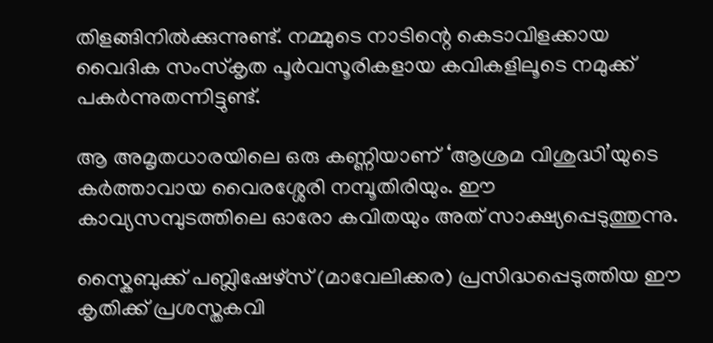തിളങ്ങിനില്‍ക്കുന്നുണ്ട്‌. നമ്മുടെ നാടിന്റെ കെടാവിളക്കായ വൈദിക സംസ്കൃത പൂര്‍വസൂരികളായ കവികളിലൂടെ നമുക്ക്‌ പകര്‍ന്നുതന്നിട്ടുണ്ട്‌.

ആ അമൃതധാരയിലെ ഒരു കണ്ണിയാണ്‌ ‘ആശ്രമ വിശുദ്ധി’യുടെ കര്‍ത്താവായ വൈരശ്ശേരി നമ്പൂതിരിയും. ഈ കാവ്യസമ്പുടത്തിലെ ഓരോ കവിതയും അത്‌ സാക്ഷ്യപ്പെടുത്തുന്നു.

സ്കൈബുക്ക്‌ പബ്ലിഷേഴ്സ്‌ (മാവേലിക്കര) പ്രസിദ്ധപ്പെടുത്തിയ ഈ കൃതിക്ക്‌ പ്രശസ്തകവി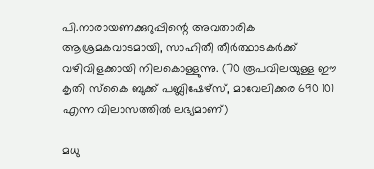പി.നാരായണക്കുറുപ്പിന്റെ അവതാരിക ആശ്രമകവാടമായി, സാഹിതീ തീര്‍ത്ഥാടകര്‍ക്ക്‌ വഴിവിളക്കായി നിലകൊള്ളുന്നു. (70 രൂപവിലയുള്ള ഈ കൃതി സ്കൈ ബുക്ക്‌ പബ്ലിഷേഴ്സ്‌, മാവേലിക്കര 690 101 എന്ന വിലാസത്തില്‍ ലഭ്യമാണ്‌)

മധു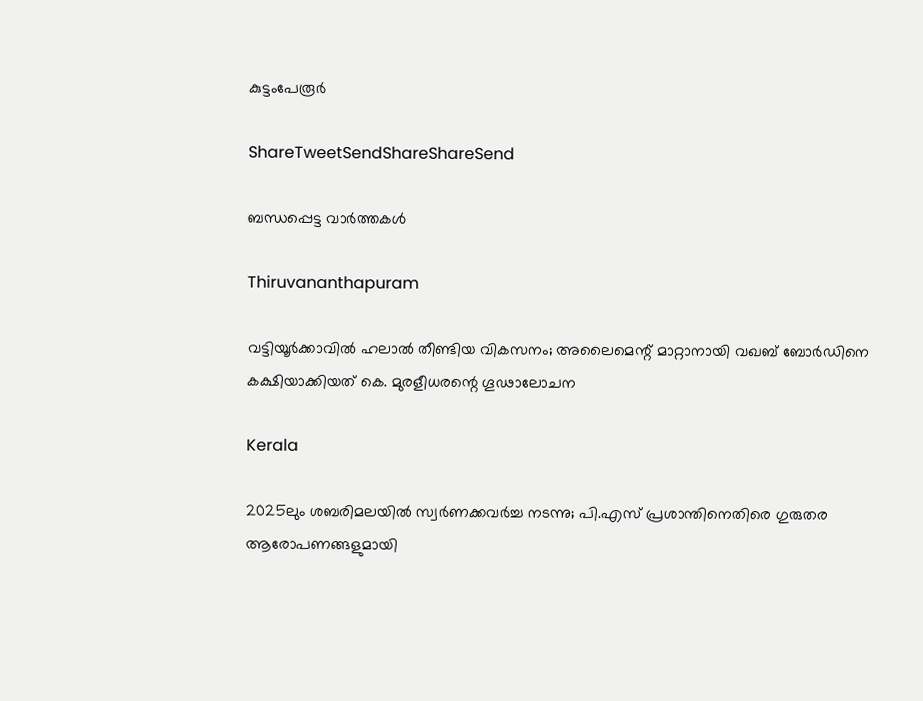കുട്ടംപേരൂര്‍

ShareTweetSendShareShareSend

ബന്ധപ്പെട്ട വാര്‍ത്തകള്‍

Thiruvananthapuram

വട്ടിയൂര്‍ക്കാവില്‍ ഹലാല്‍ തീണ്ടിയ വികസനം; അലൈമെന്റ് മാറ്റാനായി വഖബ് ബോര്‍ഡിനെ കക്ഷിയാക്കിയത് കെ. മുരളീധരന്റെ ഗൂഢാലോചന

Kerala

2025ലും ശബരിമലയില്‍ സ്വര്‍ണക്കവര്‍ച്ച നടന്നു; പി.എസ് പ്രശാന്തിനെതിരെ ഗുരുതര ആരോപണങ്ങളുമായി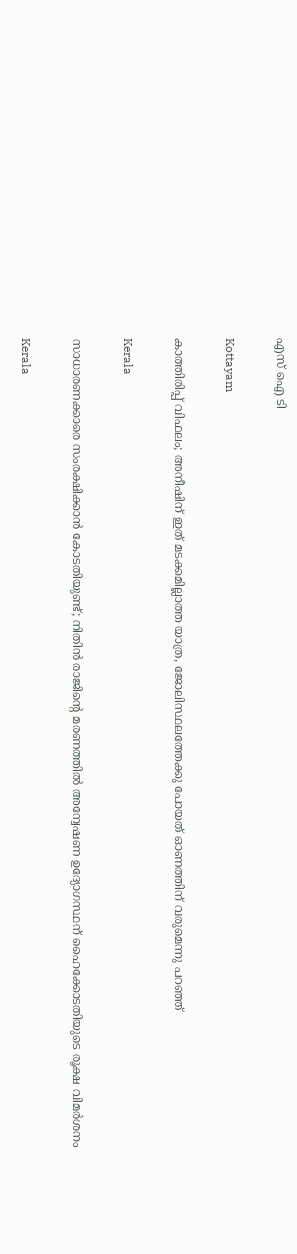എസ് ഐ ടി

Kottayam

കാത്തിരിപ്പ് വിഫലം; അനീഷിന് ഇത് മടക്കമില്ലാത്ത യാത്ര, ജോലിസ്ഥലത്തേക്കു പോയത് ഓണത്തിന് വരുമെന്നു പറഞ്ഞ്

Kerala

സാധാരണക്കാരെ സംരക്ഷിക്കാൻ കോടതിയുണ്ട്; നിതിൻ രാജിന്റെ മരണത്തിൽ അന്വേഷണ ഉദ്യോഗസ്ഥന് ഹൈക്കോടതിയുടെ രൂക്ഷ വിമർശനം

Kerala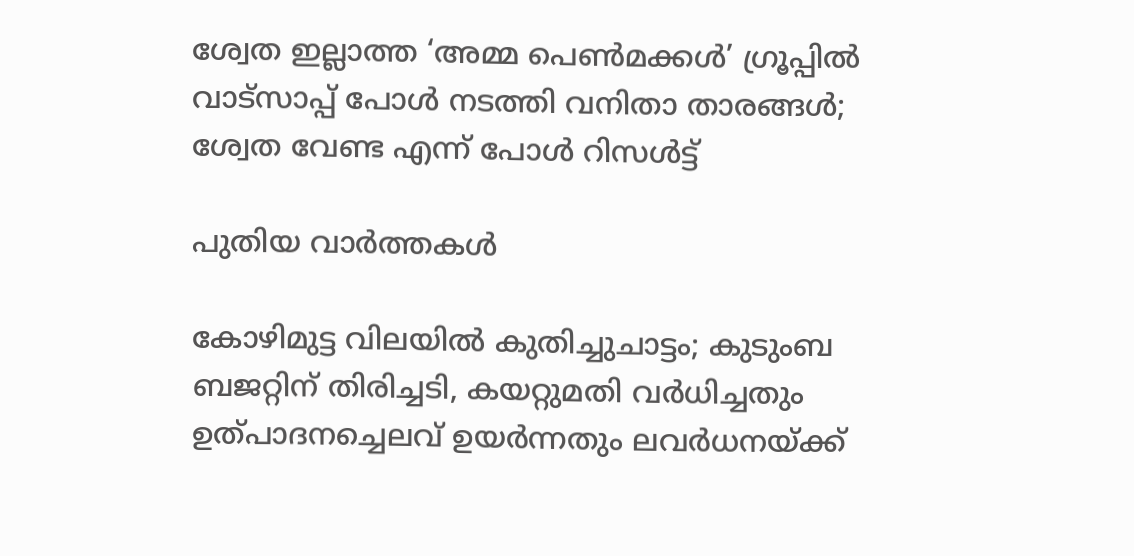ശ്വേത ഇല്ലാത്ത ‘അമ്മ പെൺമക്കൾ’ ഗ്രൂപ്പിൽ വാട്സാപ്പ് പോൾ നടത്തി വനിതാ താരങ്ങൾ; ശ്വേത വേണ്ട എന്ന് പോൾ റിസൾട്ട്

പുതിയ വാര്‍ത്തകള്‍

കോഴിമുട്ട വിലയില്‍ കുതിച്ചുചാട്ടം; കുടുംബ ബജറ്റിന് തിരിച്ചടി, കയറ്റുമതി വര്‍ധിച്ചതും ഉത്പാദനച്ചെലവ് ഉയര്‍ന്നതും ലവര്‍ധനയ്‌ക്ക്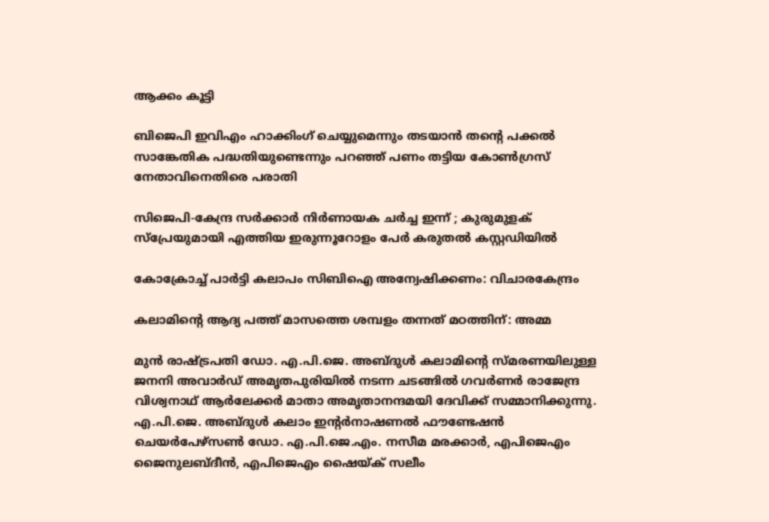ആക്കം കൂട്ടി

ബിജെപി ഇവിഎം ഹാക്കിംഗ് ചെയ്യുമെന്നും തടയാൻ തന്റെ പക്കൽ സാങ്കേതിക പദ്ധതിയുണ്ടെന്നും പറഞ്ഞ് പണം തട്ടിയ കോൺഗ്രസ് നേതാവിനെതിരെ പരാതി

സിജെപി-കേന്ദ്ര സർക്കാർ നിർണായക ചർച്ച ഇന്ന് ; കുരുമുളക് സ്പ്രേയുമായി എത്തിയ ഇരുന്നൂറോളം പേർ കരുതൽ കസ്റ്റഡിയിൽ

കോക്രോച്ച് പാര്‍ട്ടി കലാപം സിബിഐ അന്വേഷിക്കണം: വിചാരകേന്ദ്രം

കലാമിന്റെ ആദ്യ പത്ത് മാസത്തെ ശമ്പളം തന്നത് മഠത്തിന്: അമ്മ

മുന്‍ രാഷ്ട്രപതി ഡോ. എ.പി.ജെ. അബ്ദുള്‍ കലാമിന്റെ സ്മരണയിലുള്ള ജനനി അവാര്‍ഡ് അമൃതപുരിയില്‍ നടന്ന ചടങ്ങില്‍ ഗവര്‍ണര്‍ രാജേന്ദ്ര വിശ്വനാഥ് ആര്‍ലേക്കര്‍ മാതാ അമൃതാനന്ദമയി ദേവിക്ക് സമ്മാനിക്കുന്നു. എ.പി.ജെ. അബ്ദുള്‍ കലാം ഇന്റര്‍നാഷണല്‍ ഫൗണ്ടേഷന്‍ ചെയര്‍പേഴ്‌സണ്‍ ഡോ. എ.പി.ജെ.എം. നസീമ മരക്കാര്‍, എപിജെഎം ജൈനുലബ്ദീന്‍, എപിജെഎം ഷൈയ്ക് സലീം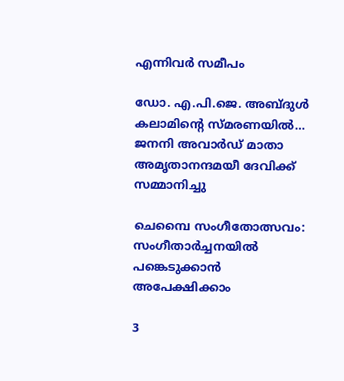എന്നിവര്‍ സമീപം

ഡോ. എ.പി.ജെ. അബ്ദുള്‍ കലാമിന്റെ സ്മരണയില്‍… ജനനി അവാര്‍ഡ് മാതാ അമൃതാനന്ദമയീ ദേവിക്ക് സമ്മാനിച്ചു

ചെമ്പൈ സംഗീതോത്സവം: സംഗീതാര്‍ച്ചനയില്‍ പങ്കെടുക്കാന്‍ അപേക്ഷിക്കാം

3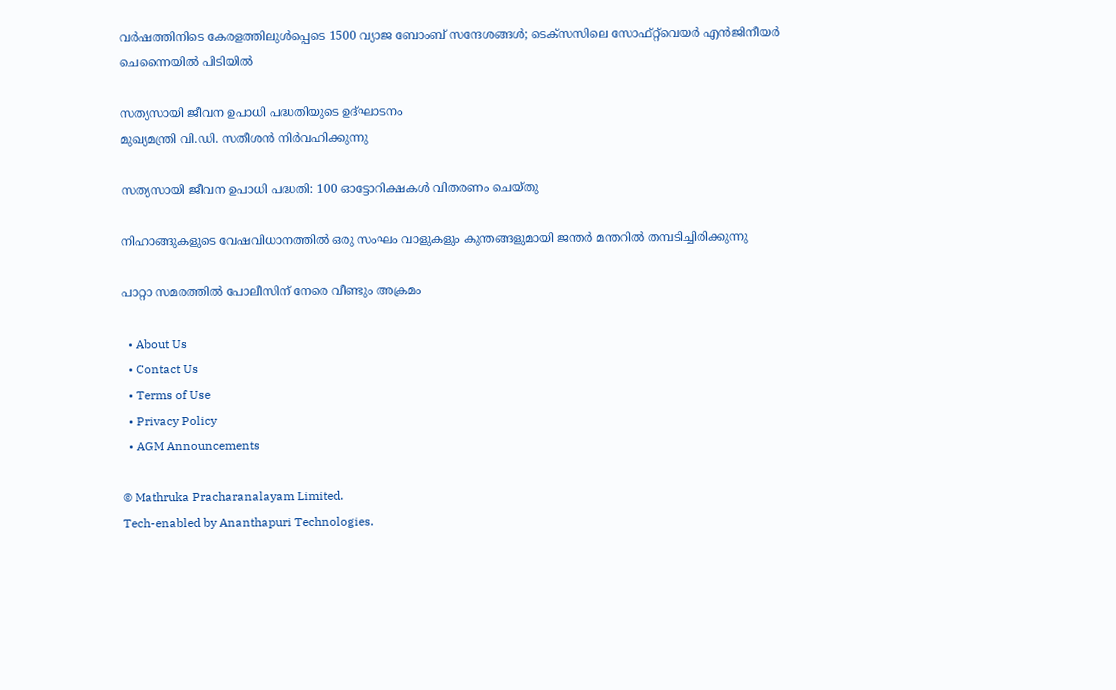വർഷത്തിനിടെ കേരളത്തിലുൾപ്പെടെ 1500 വ്യാജ ബോംബ് സന്ദേശങ്ങൾ; ടെക്സസിലെ സോഫ്റ്റ്‌വെയർ എൻജിനീയർ ചെന്നൈയിൽ പിടിയിൽ

സത്യസായി ജീവന ഉപാധി പദ്ധതിയുടെ ഉദ്ഘാടനം
മുഖ്യമന്ത്രി വി.ഡി. സതീശന്‍ നിര്‍വഹിക്കുന്നു

സത്യസായി ജീവന ഉപാധി പദ്ധതി: 100 ഓട്ടോറിക്ഷകള്‍ വിതരണം ചെയ്തു

നിഹാങ്ങുകളുടെ വേഷവിധാനത്തില്‍ ഒരു സംഘം വാളുകളും കുന്തങ്ങളുമായി ജന്തര്‍ മന്തറില്‍ തമ്പടിച്ചിരിക്കുന്നു

പാറ്റാ സമരത്തില്‍ പോലീസിന് നേരെ വീണ്ടും അക്രമം

  • About Us
  • Contact Us
  • Terms of Use
  • Privacy Policy
  • AGM Announcements

© Mathruka Pracharanalayam Limited.
Tech-enabled by Ananthapuri Technologies.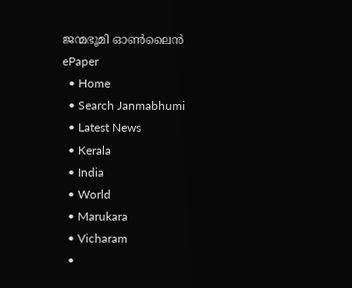ജന്മഭൂമി ഓണ്‍ലൈന്‍
ePaper
  • Home
  • Search Janmabhumi
  • Latest News
  • Kerala
  • India
  • World
  • Marukara
  • Vicharam
  •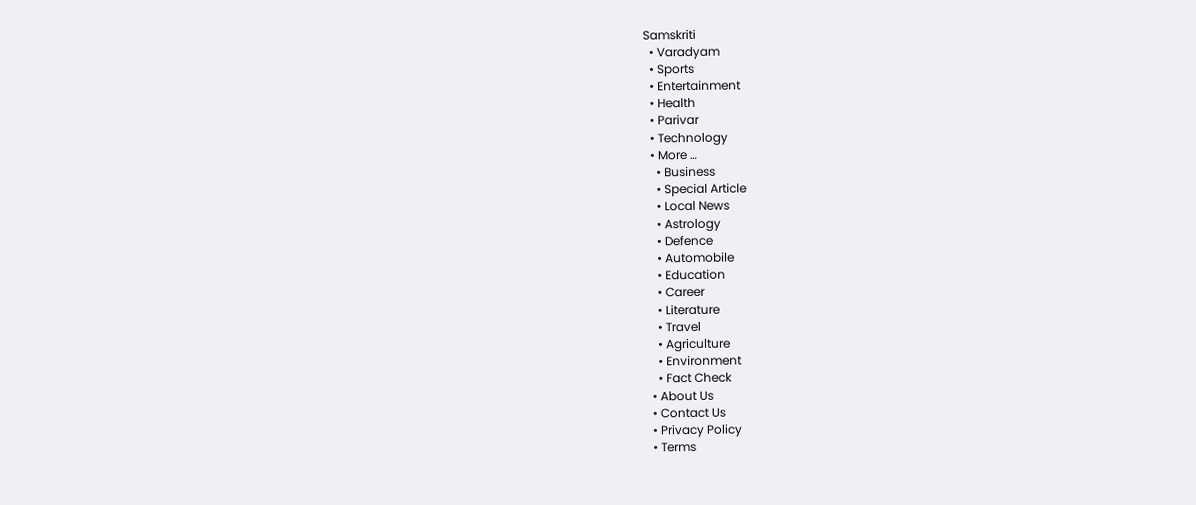Samskriti
  • Varadyam
  • Sports
  • Entertainment
  • Health
  • Parivar
  • Technology
  • More …
    • Business
    • Special Article
    • Local News
    • Astrology
    • Defence
    • Automobile
    • Education
    • Career
    • Literature
    • Travel
    • Agriculture
    • Environment
    • Fact Check
  • About Us
  • Contact Us
  • Privacy Policy
  • Terms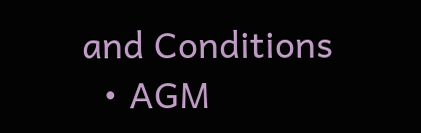and Conditions
  • AGM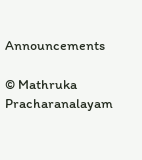Announcements

© Mathruka Pracharanalayam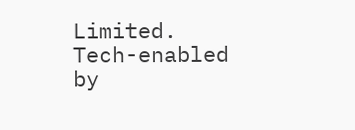Limited.
Tech-enabled by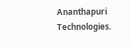Ananthapuri Technologies.